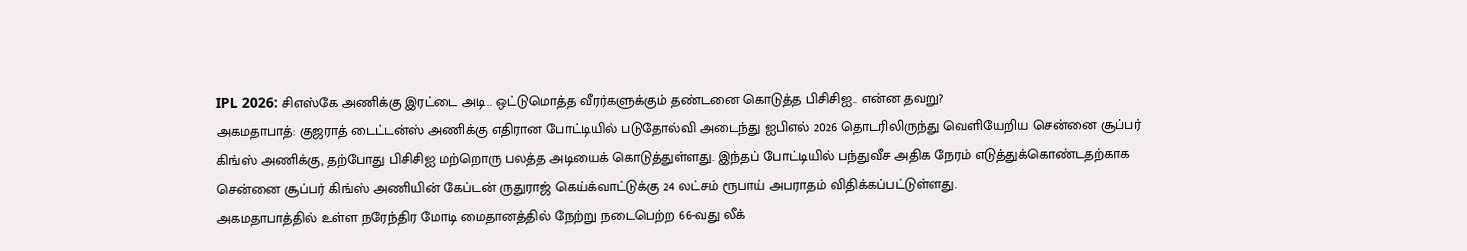IPL 2026: சிஎஸ்கே அணிக்கு இரட்டை அடி.. ஒட்டுமொத்த வீரர்களுக்கும் தண்டனை கொடுத்த பிசிசிஐ.. என்ன தவறு?
அகமதாபாத்: குஜராத் டைட்டன்ஸ் அணிக்கு எதிரான போட்டியில் படுதோல்வி அடைந்து ஐபிஎல் 2026 தொடரிலிருந்து வெளியேறிய சென்னை சூப்பர் கிங்ஸ் அணிக்கு, தற்போது பிசிசிஐ மற்றொரு பலத்த அடியைக் கொடுத்துள்ளது. இந்தப் போட்டியில் பந்துவீச அதிக நேரம் எடுத்துக்கொண்டதற்காக சென்னை சூப்பர் கிங்ஸ் அணியின் கேப்டன் ருதுராஜ் கெய்க்வாட்டுக்கு 24 லட்சம் ரூபாய் அபராதம் விதிக்கப்பட்டுள்ளது.
அகமதாபாத்தில் உள்ள நரேந்திர மோடி மைதானத்தில் நேற்று நடைபெற்ற 66-வது லீக்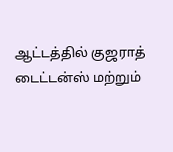ஆட்டத்தில் குஜராத் டைட்டன்ஸ் மற்றும்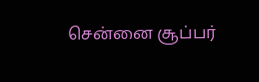சென்னை சூப்பர்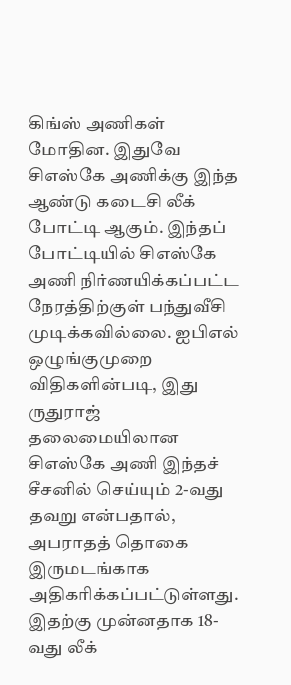கிங்ஸ் அணிகள் மோதின. இதுவே சிஎஸ்கே அணிக்கு இந்த ஆண்டு கடைசி லீக் போட்டி ஆகும். இந்தப் போட்டியில் சிஎஸ்கே அணி நிர்ணயிக்கப்பட்ட நேரத்திற்குள் பந்துவீசி முடிக்கவில்லை. ஐபிஎல் ஒழுங்குமுறை விதிகளின்படி, இது ருதுராஜ் தலைமையிலான சிஎஸ்கே அணி இந்தச் சீசனில் செய்யும் 2-வது தவறு என்பதால், அபராதத் தொகை இருமடங்காக அதிகரிக்கப்பட்டுள்ளது. இதற்கு முன்னதாக 18-வது லீக்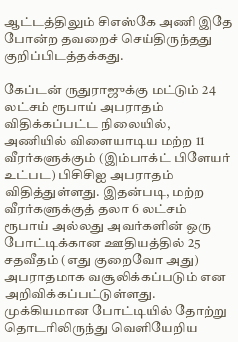ஆட்டத்திலும் சிஎஸ்கே அணி இதே போன்ற தவறைச் செய்திருந்தது குறிப்பிடத்தக்கது.

கேப்டன் ருதுராஜுக்கு மட்டும் 24 லட்சம் ரூபாய் அபராதம் விதிக்கப்பட்ட நிலையில், அணியில் விளையாடிய மற்ற 11 வீரர்களுக்கும் (இம்பாக்ட் பிளேயர் உட்பட) பிசிசிஐ அபராதம் விதித்துள்ளது. இதன்படி, மற்ற வீரர்களுக்குத் தலா 6 லட்சம் ரூபாய் அல்லது அவர்களின் ஒரு போட்டிக்கான ஊதியத்தில் 25 சதவீதம் (எது குறைவோ அது) அபராதமாக வசூலிக்கப்படும் என அறிவிக்கப்பட்டுள்ளது. முக்கியமான போட்டியில் தோற்று தொடரிலிருந்து வெளியேறிய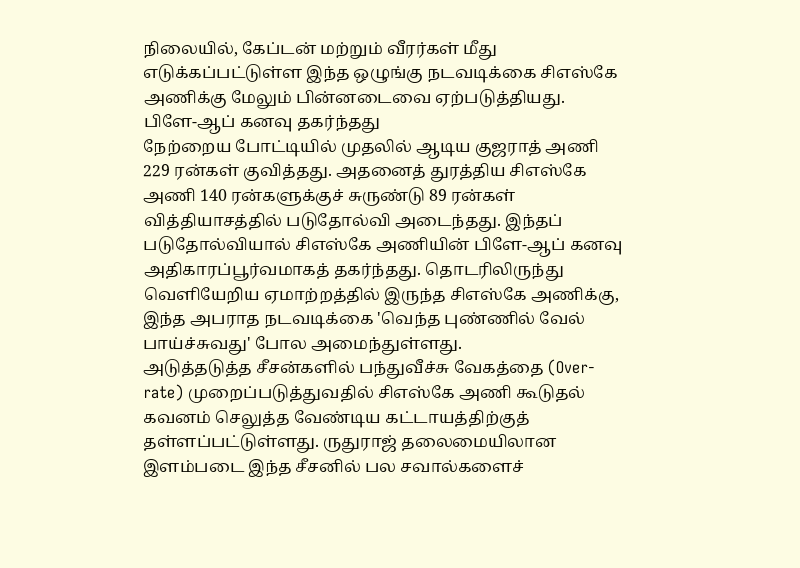நிலையில், கேப்டன் மற்றும் வீரர்கள் மீது எடுக்கப்பட்டுள்ள இந்த ஒழுங்கு நடவடிக்கை சிஎஸ்கே அணிக்கு மேலும் பின்னடைவை ஏற்படுத்தியது.
பிளே-ஆப் கனவு தகர்ந்தது
நேற்றைய போட்டியில் முதலில் ஆடிய குஜராத் அணி 229 ரன்கள் குவித்தது. அதனைத் துரத்திய சிஎஸ்கே அணி 140 ரன்களுக்குச் சுருண்டு 89 ரன்கள் வித்தியாசத்தில் படுதோல்வி அடைந்தது. இந்தப் படுதோல்வியால் சிஎஸ்கே அணியின் பிளே-ஆப் கனவு அதிகாரப்பூர்வமாகத் தகர்ந்தது. தொடரிலிருந்து வெளியேறிய ஏமாற்றத்தில் இருந்த சிஎஸ்கே அணிக்கு, இந்த அபராத நடவடிக்கை 'வெந்த புண்ணில் வேல் பாய்ச்சுவது' போல அமைந்துள்ளது.
அடுத்தடுத்த சீசன்களில் பந்துவீச்சு வேகத்தை (Over-rate) முறைப்படுத்துவதில் சிஎஸ்கே அணி கூடுதல் கவனம் செலுத்த வேண்டிய கட்டாயத்திற்குத் தள்ளப்பட்டுள்ளது. ருதுராஜ் தலைமையிலான இளம்படை இந்த சீசனில் பல சவால்களைச்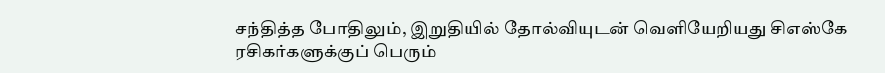சந்தித்த போதிலும், இறுதியில் தோல்வியுடன் வெளியேறியது சிஎஸ்கே ரசிகர்களுக்குப் பெரும்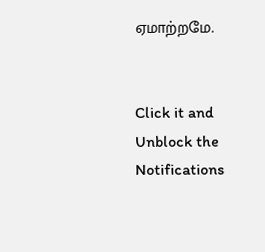ஏமாற்றமே.


Click it and Unblock the Notifications